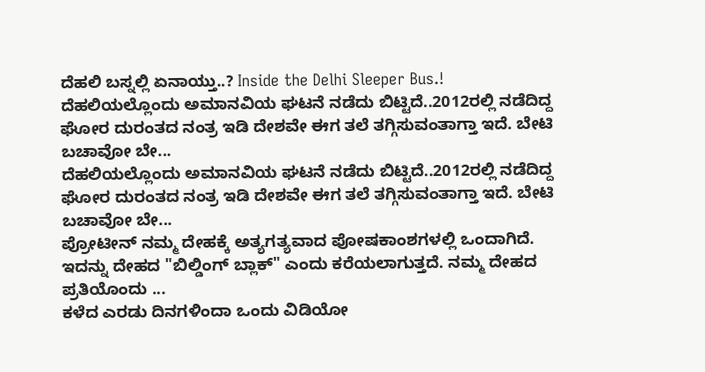ದೆಹಲಿ ಬಸ್ನಲ್ಲಿ ಏನಾಯ್ತು..? Inside the Delhi Sleeper Bus.!
ದೆಹಲಿಯಲ್ಲೊಂದು ಅಮಾನವಿಯ ಘಟನೆ ನಡೆದು ಬಿಟ್ಟಿದೆ..2012ರಲ್ಲಿ ನಡೆದಿದ್ದ ಘೋರ ದುರಂತದ ನಂತ್ರ ಇಡಿ ದೇಶವೇ ಈಗ ತಲೆ ತಗ್ಗಿಸುವಂತಾಗ್ತಾ ಇದೆ. ಬೇಟಿ ಬಚಾವೋ ಬೇ...
ದೆಹಲಿಯಲ್ಲೊಂದು ಅಮಾನವಿಯ ಘಟನೆ ನಡೆದು ಬಿಟ್ಟಿದೆ..2012ರಲ್ಲಿ ನಡೆದಿದ್ದ ಘೋರ ದುರಂತದ ನಂತ್ರ ಇಡಿ ದೇಶವೇ ಈಗ ತಲೆ ತಗ್ಗಿಸುವಂತಾಗ್ತಾ ಇದೆ. ಬೇಟಿ ಬಚಾವೋ ಬೇ...
ಪ್ರೋಟೀನ್ ನಮ್ಮ ದೇಹಕ್ಕೆ ಅತ್ಯಗತ್ಯವಾದ ಪೋಷಕಾಂಶಗಳಲ್ಲಿ ಒಂದಾಗಿದೆ. ಇದನ್ನು ದೇಹದ "ಬಿಲ್ಡಿಂಗ್ ಬ್ಲಾಕ್" ಎಂದು ಕರೆಯಲಾಗುತ್ತದೆ. ನಮ್ಮ ದೇಹದ ಪ್ರತಿಯೊಂದು ...
ಕಳೆದ ಎರಡು ದಿನಗಳಿಂದಾ ಒಂದು ವಿಡಿಯೋ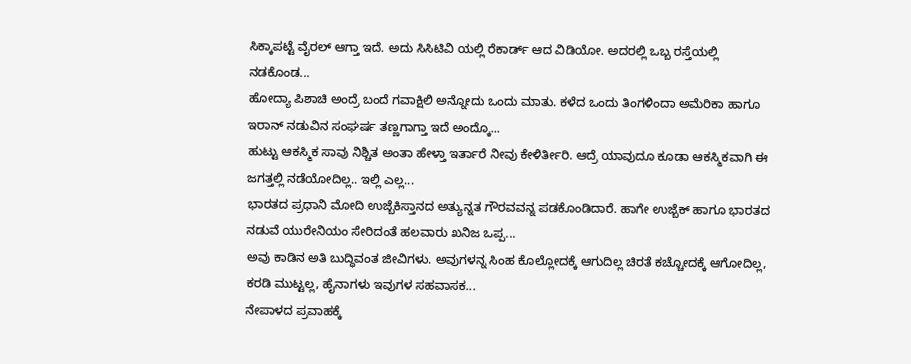ಸಿಕ್ಕಾಪಟ್ಟೆ ವೈರಲ್ ಆಗ್ತಾ ಇದೆ. ಅದು ಸಿಸಿಟಿವಿ ಯಲ್ಲಿ ರೆಕಾರ್ಡ್ ಆದ ವಿಡಿಯೋ. ಅದರಲ್ಲಿ ಒಬ್ಬ ರಸ್ತೆಯಲ್ಲಿ ನಡಕೊಂಡ...
ಹೋದ್ಯಾ ಪಿಶಾಚಿ ಅಂದ್ರೆ ಬಂದೆ ಗವಾಕ್ಷಿಲಿ ಅನ್ನೋದು ಒಂದು ಮಾತು. ಕಳೆದ ಒಂದು ತಿಂಗಳಿಂದಾ ಅಮೆರಿಕಾ ಹಾಗೂ ಇರಾನ್ ನಡುವಿನ ಸಂಘರ್ಷ ತಣ್ಣಗಾಗ್ತಾ ಇದೆ ಅಂದ್ಕೊ...
ಹುಟ್ಟು ಆಕಸ್ಮಿಕ ಸಾವು ನಿಶ್ಚಿತ ಅಂತಾ ಹೇಳ್ತಾ ಇರ್ತಾರೆ ನೀವು ಕೇಳಿರ್ತೀರಿ. ಆದ್ರೆ ಯಾವುದೂ ಕೂಡಾ ಆಕಸ್ಮಿಕವಾಗಿ ಈ ಜಗತ್ತಲ್ಲಿ ನಡೆಯೋದಿಲ್ಲ.. ಇಲ್ಲಿ ಎಲ್ಲ...
ಭಾರತದ ಪ್ರಧಾನಿ ಮೋದಿ ಉಜ್ಬೆಕಿಸ್ತಾನದ ಅತ್ಯುನ್ನತ ಗೌರವವನ್ನ ಪಡಕೊಂಡಿದಾರೆ. ಹಾಗೇ ಉಜ್ಬೆಕ್ ಹಾಗೂ ಭಾರತದ ನಡುವೆ ಯುರೇನಿಯಂ ಸೇರಿದಂತೆ ಹಲವಾರು ಖನಿಜ ಒಪ್ಪ...
ಅವು ಕಾಡಿನ ಅತಿ ಬುದ್ಧಿವಂತ ಜೀವಿಗಳು. ಅವುಗಳನ್ನ ಸಿಂಹ ಕೊಲ್ಲೋದಕ್ಕೆ ಆಗುದಿಲ್ಲ ಚಿರತೆ ಕಚ್ಚೋದಕ್ಕೆ ಆಗೋದಿಲ್ಲ, ಕರಡಿ ಮುಟ್ಟಲ್ಲ, ಹೈನಾಗಳು ಇವುಗಳ ಸಹವಾಸಕ...
ನೇಪಾಳದ ಪ್ರವಾಹಕ್ಕೆ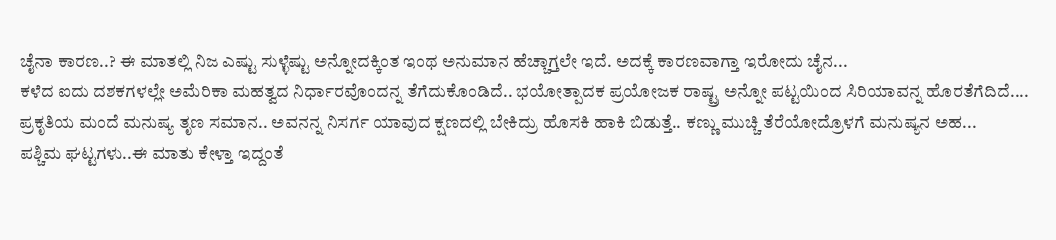ಚೈನಾ ಕಾರಣ..? ಈ ಮಾತಲ್ಲಿ ನಿಜ ಎಷ್ಟು ಸುಳ್ಳೆಷ್ಟು ಅನ್ನೋದಕ್ಕಿಂತ ಇಂಥ ಅನುಮಾನ ಹೆಚ್ಚಾಗ್ತಲೇ ಇದೆ. ಅದಕ್ಕೆ ಕಾರಣವಾಗ್ತಾ ಇರೋದು ಚೈನ...
ಕಳೆದ ಐದು ದಶಕಗಳಲ್ಲೇ ಅಮೆರಿಕಾ ಮಹತ್ವದ ನಿರ್ಧಾರವೊಂದನ್ನ ತೆಗೆದುಕೊಂಡಿದೆ.. ಭಯೋತ್ಪಾದಕ ಪ್ರಯೋಜಕ ರಾಷ್ಟ್ರ ಅನ್ನೋ ಪಟ್ಟಯಿಂದ ಸಿರಿಯಾವನ್ನ ಹೊರತೆಗೆದಿದೆ....
ಪ್ರಕೃತಿಯ ಮಂದೆ ಮನುಷ್ಯ ತೃಣ ಸಮಾನ.. ಅವನನ್ನ ನಿಸರ್ಗ ಯಾವುದ ಕ್ಷಣದಲ್ಲಿ ಬೇಕಿದ್ರು ಹೊಸಕಿ ಹಾಕಿ ಬಿಡುತ್ತೆ.. ಕಣ್ಣು ಮುಚ್ಚಿ ತೆರೆಯೋದ್ರೊಳಗೆ ಮನುಷ್ಯನ ಅಹ...
ಪಶ್ಚಿಮ ಘಟ್ಟಗಳು..ಈ ಮಾತು ಕೇಳ್ತಾ ಇದ್ದಂತೆ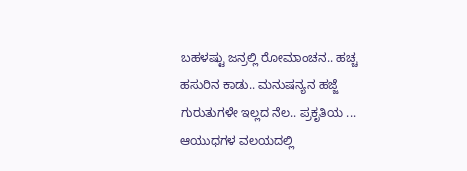ಬಹಳಷ್ಟು ಜನ್ರಲ್ಲಿ ರೋಮಾಂಚನ.. ಹಚ್ಚ ಹಸುರಿನ ಕಾಡು.. ಮನುಷನ್ಯನ ಹಜ್ಜೆ ಗುರುತುಗಳೇ ಇಲ್ಲದ ನೆಲ.. ಪ್ರಕೃತಿಯ ...
ಆಯುಧಗಳ ವಲಯದಲ್ಲಿ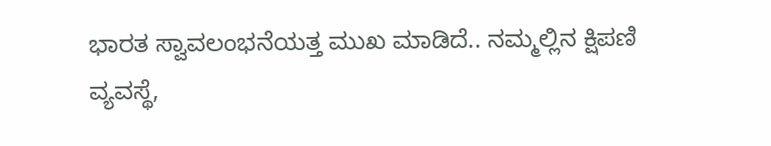ಭಾರತ ಸ್ವಾವಲಂಭನೆಯತ್ತ ಮುಖ ಮಾಡಿದೆ.. ನಮ್ಮಲ್ಲಿನ ಕ್ಷಿಪಣಿ ವ್ಯವಸ್ಥೆ,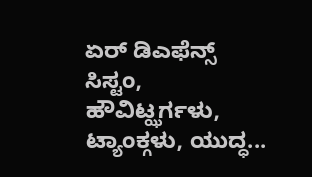ಏರ್ ಡಿಎಫೆನ್ಸ್ ಸಿಸ್ಟಂ, ಹೌವಿಟ್ಝರ್ಗಳು, ಟ್ಯಾಂಕ್ಗಳು, ಯುದ್ಧ...